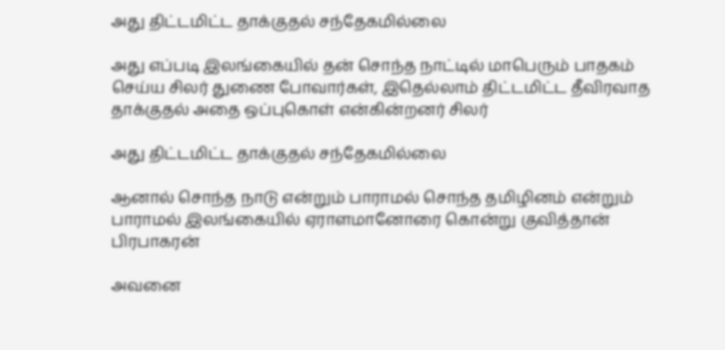அது திட்டமிட்ட தாக்குதல் சந்தேகமில்லை

அது எப்படி இலங்கையில் தன் சொந்த நாட்டில் மாபெரும் பாதகம் செய்ய சிலர் துணை போவார்கள், இதெல்லாம் திட்டமிட்ட தீவிரவாத தாக்குதல் அதை ஒப்புகொள் என்கின்றனர் சிலர்

அது திட்டமிட்ட தாக்குதல் சந்தேகமில்லை

ஆனால் சொந்த நாடு என்றும் பாராமல் சொந்த தமிழினம் என்றும் பாராமல் இலங்கையில் ஏராளமானோரை கொன்று குவித்தான் பிரபாகரன்

அவனை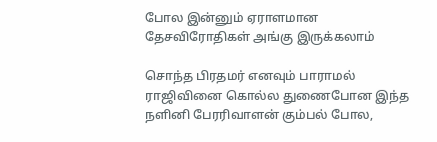போல இன்னும் ஏராளமான தேசவிரோதிகள் அங்கு இருக்கலாம்

சொந்த பிரதமர் எனவும் பாராமல் ராஜிவினை கொல்ல துணைபோன இந்த நளினி பேரரிவாளன் கும்பல் போல,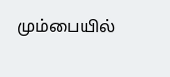மும்பையில்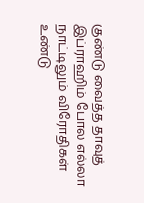குண்டு வைத்த தாவுத் இப்ராஹிம் போல எல்லா நாட்டிலும் விரோதிகள் உண்டு